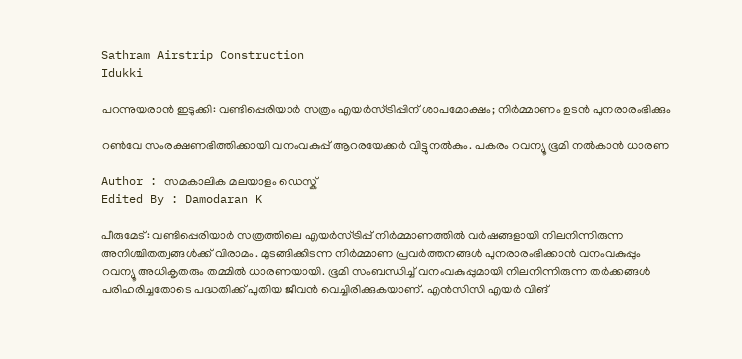Sathram Airstrip Construction
Idukki

പറന്നുയരാൻ ഇടുക്കി: വണ്ടിപ്പെരിയാർ സത്രം എയർസ്ട്രിപ്പിന് ശാപമോക്ഷം; നിർമ്മാണം ഉടൻ പുനരാരംഭിക്കും

റൺവേ സംരക്ഷണഭിത്തിക്കായി വനംവകുപ്പ് ആറരയേക്കർ വിട്ടുനൽകും. പകരം റവന്യൂ ഭൂമി നൽകാൻ ധാരണ

Author : സമകാലിക മലയാളം ഡെസ്ക്
Edited By : Damodaran K

പീരുമേട്: വണ്ടിപ്പെരിയാർ സത്രത്തിലെ എയർസ്ട്രിപ്പ് നിർമ്മാണത്തിൽ വർഷങ്ങളായി നിലനിന്നിരുന്ന അനിശ്ചിതത്വങ്ങൾക്ക് വിരാമം. മുടങ്ങിക്കിടന്ന നിർമ്മാണ പ്രവർത്തനങ്ങൾ പുനരാരംഭിക്കാൻ വനംവകുപ്പും റവന്യൂ അധികൃതരും തമ്മിൽ ധാരണയായി. ഭൂമി സംബന്ധിച്ച് വനംവകുപ്പുമായി നിലനിന്നിരുന്ന തർക്കങ്ങൾ പരിഹരിച്ചതോടെ പദ്ധതിക്ക് പുതിയ ജീവൻ വെച്ചിരിക്കുകയാണ്. എൻസിസി എയർ വിങ്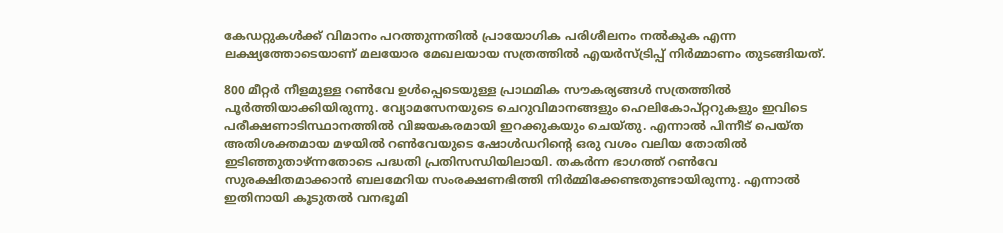കേഡറ്റുകൾക്ക് വിമാനം പറത്തുന്നതിൽ പ്രായോഗിക പരിശീലനം നൽകുക എന്ന ലക്ഷ്യത്തോടെയാണ് മലയോര മേഖലയായ സത്രത്തിൽ എയർസ്ട്രിപ്പ് നിർമ്മാണം തുടങ്ങിയത്.

800 മീറ്റർ നീളമുള്ള റൺവേ ഉൾപ്പെടെയുള്ള പ്രാഥമിക സൗകര്യങ്ങൾ സത്രത്തിൽ പൂർത്തിയാക്കിയിരുന്നു. വ്യോമസേനയുടെ ചെറുവിമാനങ്ങളും ഹെലികോപ്റ്ററുകളും ഇവിടെ പരീക്ഷണാടിസ്ഥാനത്തിൽ വിജയകരമായി ഇറക്കുകയും ചെയ്തു. എന്നാൽ പിന്നീട് പെയ്ത അതിശക്തമായ മഴയിൽ റൺവേയുടെ ഷോൾഡറിന്റെ ഒരു വശം വലിയ തോതിൽ ഇടിഞ്ഞുതാഴ്ന്നതോടെ പദ്ധതി പ്രതിസന്ധിയിലായി. തകർന്ന ഭാഗത്ത് റൺവേ സുരക്ഷിതമാക്കാൻ ബലമേറിയ സംരക്ഷണഭിത്തി നിർമ്മിക്കേണ്ടതുണ്ടായിരുന്നു. എന്നാൽ ഇതിനായി കൂടുതൽ വനഭൂമി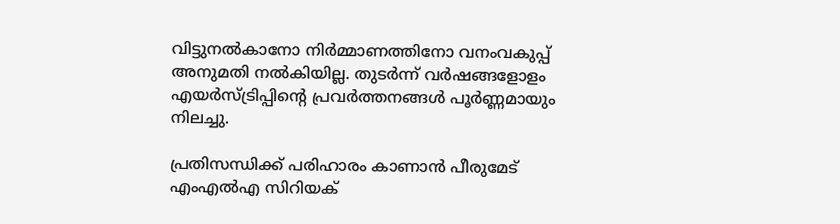വിട്ടുനൽകാനോ നിർമ്മാണത്തിനോ വനംവകുപ്പ് അനുമതി നൽകിയില്ല. തുടർന്ന് വർഷങ്ങളോളം എയർസ്ട്രിപ്പിന്റെ പ്രവർത്തനങ്ങൾ പൂർണ്ണമായും നിലച്ചു.

പ്രതിസന്ധിക്ക് പരിഹാരം കാണാൻ പീരുമേട് എംഎൽഎ സിറിയക്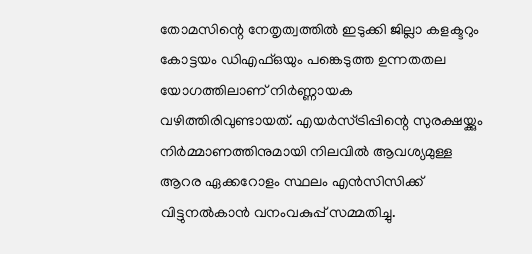തോമസിന്റെ നേതൃത്വത്തിൽ ഇടുക്കി ജില്ലാ കളക്ടറും കോട്ടയം ഡിഎഫ്ഒയും പങ്കെടുത്ത ഉന്നതതല യോഗത്തിലാണ് നിർണ്ണായക വഴിത്തിരിവുണ്ടായത്. എയർസ്ട്രിപ്പിന്റെ സുരക്ഷയ്ക്കും നിർമ്മാണത്തിനുമായി നിലവിൽ ആവശ്യമുള്ള ആറര ഏക്കറോളം സ്ഥലം എൻസിസിക്ക് വിട്ടുനൽകാൻ വനംവകുപ്പ് സമ്മതിച്ചു.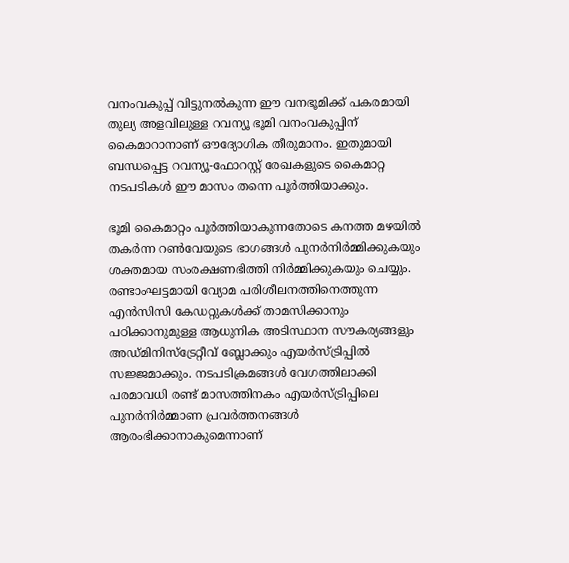വനംവകുപ്പ് വിട്ടുനൽകുന്ന ഈ വനഭൂമിക്ക് പകരമായി തുല്യ അളവിലുള്ള റവന്യൂ ഭൂമി വനംവകുപ്പിന് കൈമാറാനാണ് ഔദ്യോഗിക തീരുമാനം. ഇതുമായി ബന്ധപ്പെട്ട റവന്യൂ-ഫോറസ്റ്റ് രേഖകളുടെ കൈമാറ്റ നടപടികൾ ഈ മാസം തന്നെ പൂർത്തിയാക്കും.

ഭൂമി കൈമാറ്റം പൂർത്തിയാകുന്നതോടെ കനത്ത മഴയിൽ തകർന്ന റൺവേയുടെ ഭാഗങ്ങൾ പുനർനിർമ്മിക്കുകയും ശക്തമായ സംരക്ഷണഭിത്തി നിർമ്മിക്കുകയും ചെയ്യും. രണ്ടാംഘട്ടമായി വ്യോമ പരിശീലനത്തിനെത്തുന്ന എൻസിസി കേഡറ്റുകൾക്ക് താമസിക്കാനും പഠിക്കാനുമുള്ള ആധുനിക അടിസ്ഥാന സൗകര്യങ്ങളും അഡ്മിനിസ്ട്രേറ്റീവ് ബ്ലോക്കും എയർസ്ട്രിപ്പിൽ സജ്ജമാക്കും. നടപടിക്രമങ്ങൾ വേഗത്തിലാക്കി പരമാവധി രണ്ട് മാസത്തിനകം എയർസ്ട്രിപ്പിലെ പുനർനിർമ്മാണ പ്രവർത്തനങ്ങൾ ആരംഭിക്കാനാകുമെന്നാണ്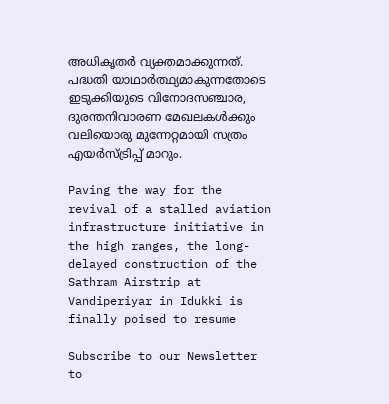അധികൃതർ വ്യക്തമാക്കുന്നത്. പദ്ധതി യാഥാർത്ഥ്യമാകുന്നതോടെ ഇടുക്കിയുടെ വിനോദസഞ്ചാര, ദുരന്തനിവാരണ മേഖലകൾക്കും വലിയൊരു മുന്നേറ്റമായി സത്രം എയർസ്ട്രിപ്പ് മാറും.

Paving the way for the revival of a stalled aviation infrastructure initiative in the high ranges, the long-delayed construction of the Sathram Airstrip at Vandiperiyar in Idukki is finally poised to resume

Subscribe to our Newsletter to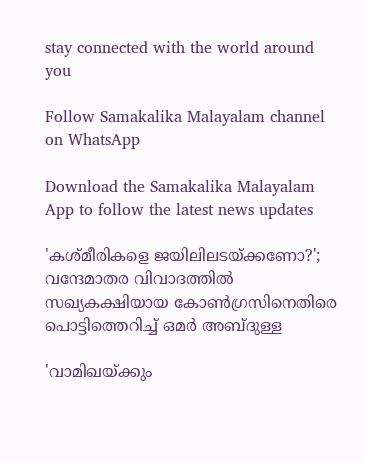stay connected with the world around you

Follow Samakalika Malayalam channel on WhatsApp

Download the Samakalika Malayalam App to follow the latest news updates

'കശ്മീരികളെ ജയിലിലടയ്ക്കണോ?'; വന്ദേമാതര വിവാദത്തിൽ സഖ്യകക്ഷിയായ കോൺഗ്രസിനെതിരെ പൊട്ടിത്തെറിച്ച് ഒമർ അബ്ദുള്ള

'വാമിഖയ്ക്കും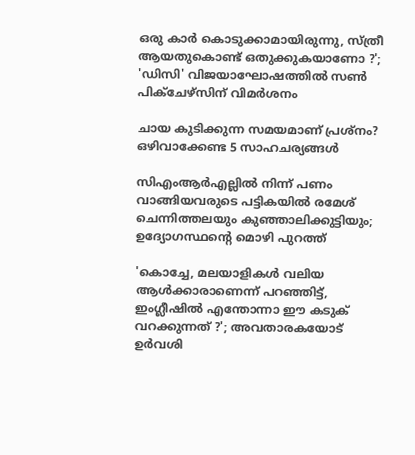ഒരു കാർ കൊടുക്കാമായിരുന്നു, സ്ത്രീ ആയതുകൊണ്ട് ഒതുക്കുകയാണോ ?'; 'ഡിസി' വിജയാഘോഷത്തിൽ സൺ പിക്ചേഴ്സിന് വിമർശനം

ചായ കുടിക്കുന്ന സമയമാണ് പ്രശ്നം? ഒഴിവാക്കേണ്ട 5 സാഹചര്യങ്ങൾ

സിഎംആര്‍എല്ലില്‍ നിന്ന് പണം വാങ്ങിയവരുടെ പട്ടികയില്‍ രമേശ് ചെന്നിത്തലയും കുഞ്ഞാലിക്കുട്ടിയും; ഉദ്യോഗസ്ഥന്റെ മൊഴി പുറത്ത്

'കൊച്ചേ, മലയാളികൾ വലിയ ആൾക്കാരാണെന്ന് പറഞ്ഞിട്ട്, ഇംഗ്ലീഷിൽ എന്തോന്നാ ഈ കടുക് വറക്കുന്നത് ?'; അവതാരകയോട് ഉർവശി